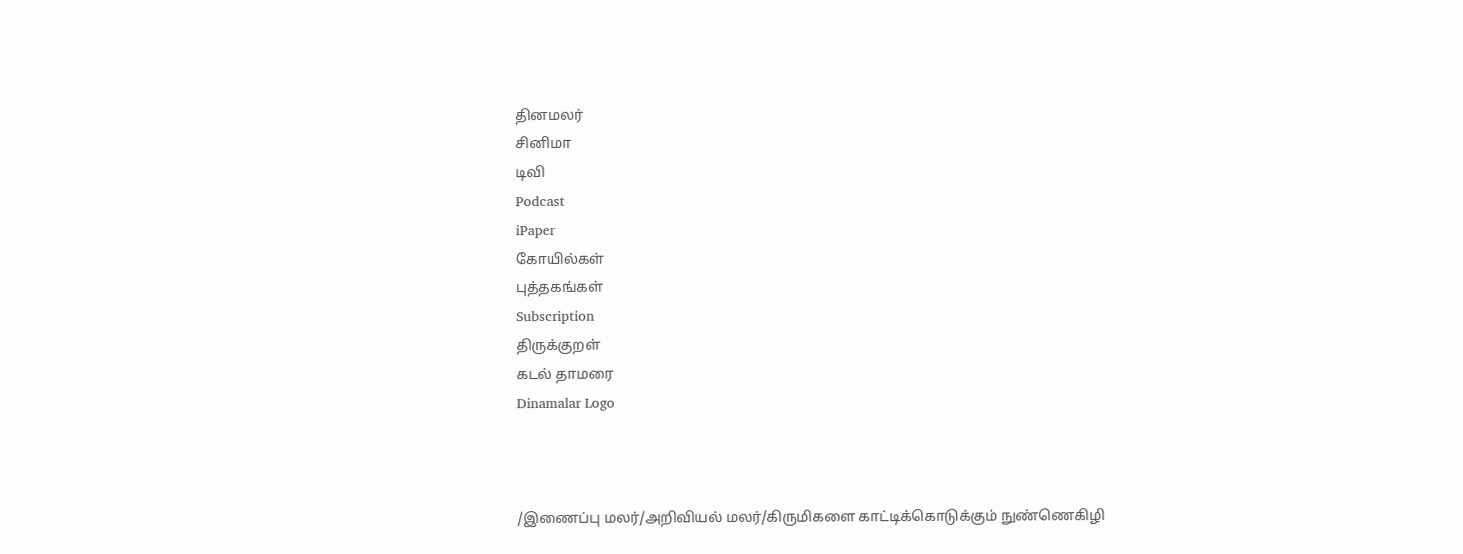தினமலர்
சினிமா
டிவி
Podcast
iPaper
கோயில்கள்
புத்தகங்கள்
Subscription
திருக்குறள்
கடல் தாமரை
Dinamalar Logo



/இணைப்பு மலர்/அறிவியல் மலர்/கிருமிகளை காட்டிக்கொடுக்கும் நுண்ணெகிழி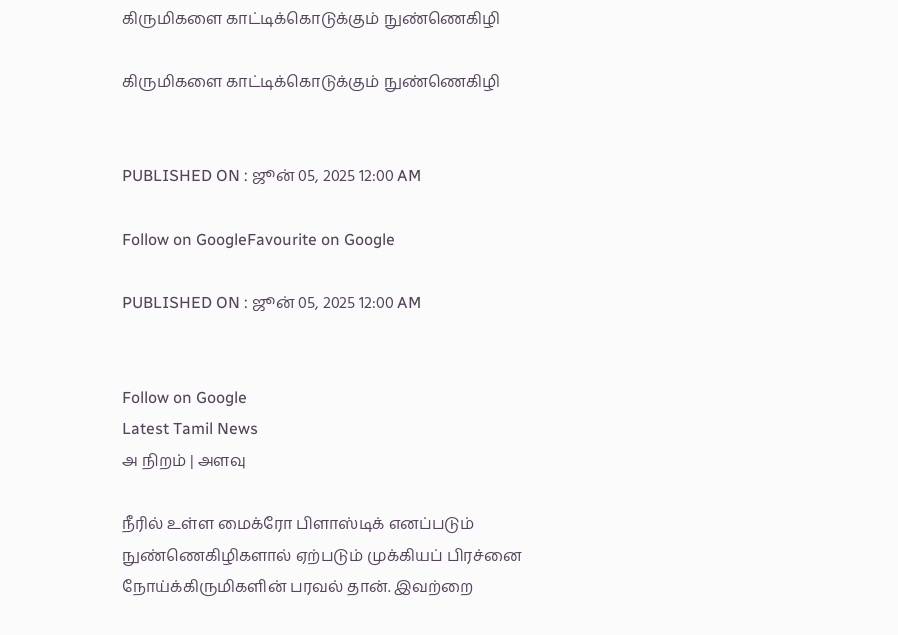கிருமிகளை காட்டிக்கொடுக்கும் நுண்ணெகிழி

கிருமிகளை காட்டிக்கொடுக்கும் நுண்ணெகிழி


PUBLISHED ON : ஜூன் 05, 2025 12:00 AM

Follow on GoogleFavourite on Google

PUBLISHED ON : ஜூன் 05, 2025 12:00 AM


Follow on Google
Latest Tamil News
அ நிறம் | அளவு

நீரில் உள்ள மைக்ரோ பிளாஸ்டிக் எனப்படும் நுண்ணெகிழிகளால் ஏற்படும் முக்கியப் பிரச்னை நோய்க்கிருமிகளின் பரவல் தான். இவற்றை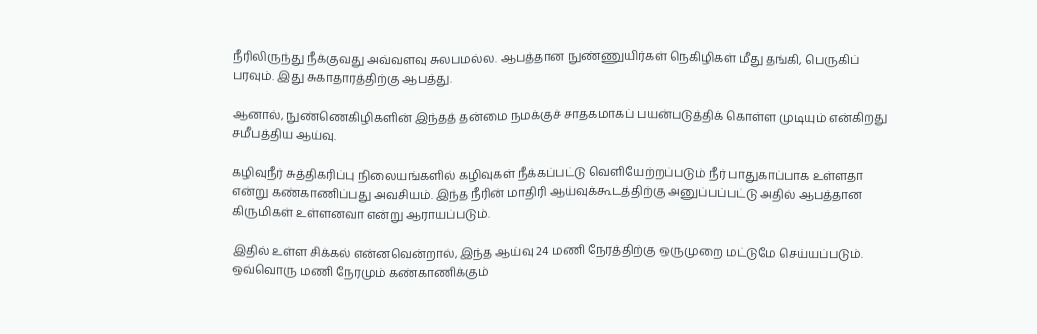நீரிலிருந்து நீக்குவது அவ்வளவு சுலபமல்ல. ஆபத்தான நுண்ணுயிர்கள் நெகிழிகள் மீது தங்கி, பெருகிப் பரவும். இது சுகாதாரத்திற்கு ஆபத்து.

ஆனால், நுண்ணெகிழிகளின் இந்தத் தன்மை நமக்குச் சாதகமாகப் பயன்படுத்திக் கொள்ள முடியும் என்கிறது சமீபத்திய ஆய்வு.

கழிவுநீர் சுத்திகரிப்பு நிலையங்களில் கழிவுகள் நீக்கப்பட்டு வெளியேற்றப்படும் நீர் பாதுகாப்பாக உள்ளதா என்று கண்காணிப்பது அவசியம். இந்த நீரின் மாதிரி ஆய்வுக்கூடத்திற்கு அனுப்பப்பட்டு அதில் ஆபத்தான கிருமிகள் உள்ளனவா என்று ஆராயப்படும்.

இதில் உள்ள சிக்கல் என்னவென்றால், இந்த ஆய்வு 24 மணி நேரத்திற்கு ஒருமுறை மட்டுமே செய்யப்படும். ஒவ்வொரு மணி நேரமும் கண்காணிக்கும்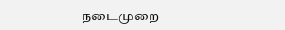நடைமுறை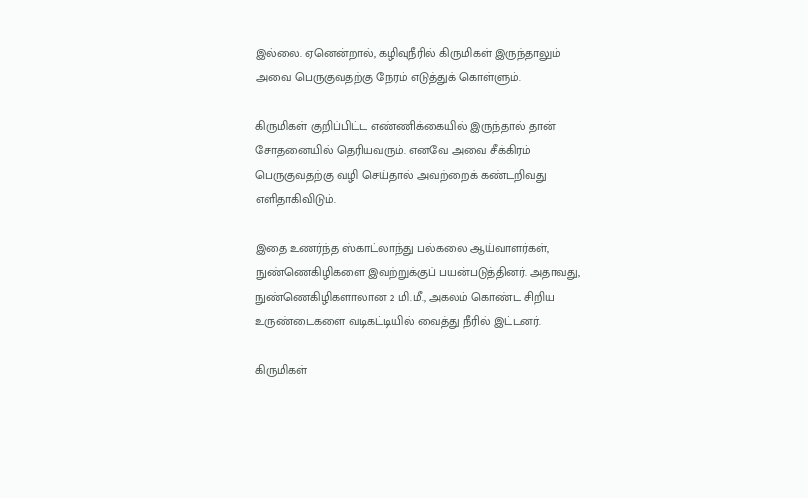இல்லை. ஏனென்றால், கழிவுநீரில் கிருமிகள் இருந்தாலும் அவை பெருகுவதற்கு நேரம் எடுத்துக் கொள்ளும்.

கிருமிகள் குறிப்பிட்ட எண்ணிக்கையில் இருந்தால் தான் சோதனையில் தெரியவரும். எனவே அவை சீக்கிரம் பெருகுவதற்கு வழி செய்தால் அவற்றைக் கண்டறிவது எளிதாகிவிடும்.

இதை உணர்ந்த ஸ்காட்லாந்து பல்கலை ஆய்வாளர்கள், நுண்ணெகிழிகளை இவற்றுக்குப் பயன்படுத்தினர். அதாவது, நுண்ணெகிழிகளாலான 2 மி.மீ., அகலம் கொண்ட சிறிய உருண்டைகளை வடிகட்டியில் வைத்து நீரில் இட்டனர்.

கிருமிகள்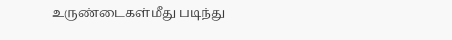உருண்டைகள்மீது படிந்து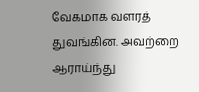வேகமாக வளரத் துவங்கின. அவற்றை ஆராய்ந்து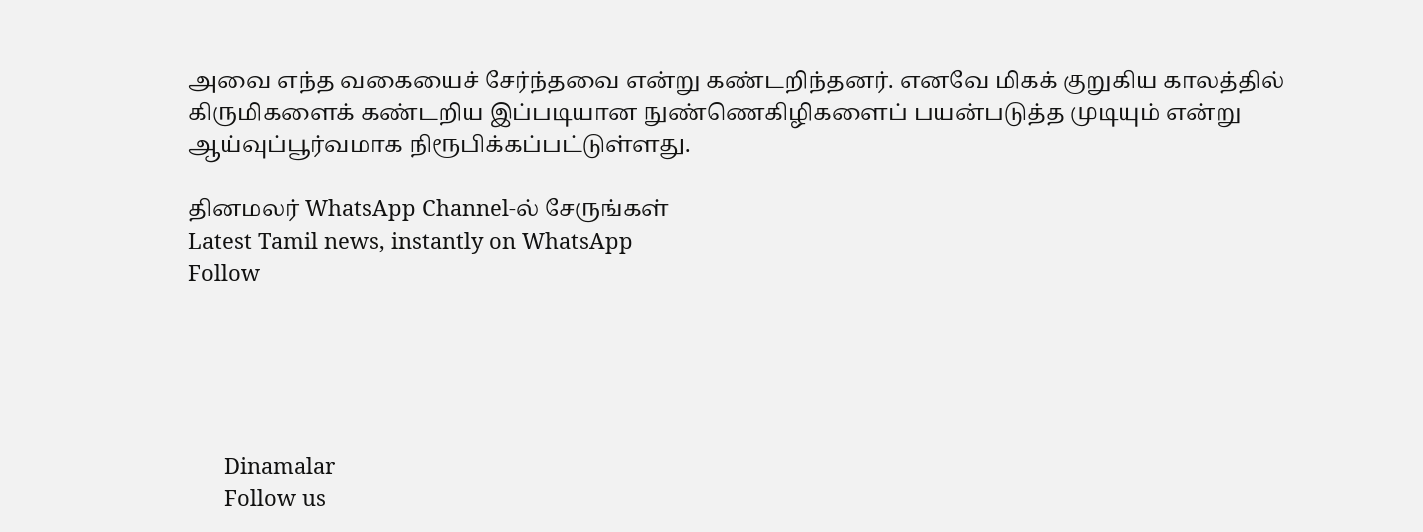அவை எந்த வகையைச் சேர்ந்தவை என்று கண்டறிந்தனர். எனவே மிகக் குறுகிய காலத்தில் கிருமிகளைக் கண்டறிய இப்படியான நுண்ணெகிழிகளைப் பயன்படுத்த முடியும் என்று ஆய்வுப்பூர்வமாக நிரூபிக்கப்பட்டுள்ளது.

தினமலர் WhatsApp Channel-ல் சேருங்கள்
Latest Tamil news, instantly on WhatsApp
Follow





      Dinamalar
      Follow us